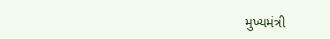મુખ્યમંત્રી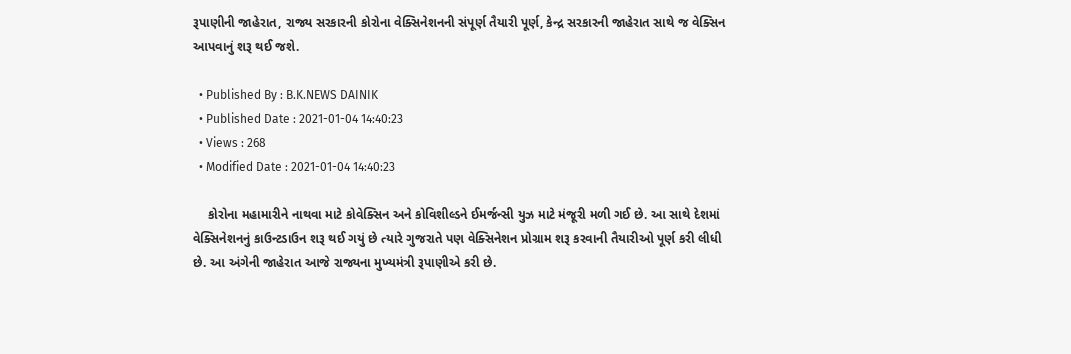રૂપાણીની જાહેરાત, રાજ્ય સરકારની કોરોના વેક્સિનેશનની સંપૂર્ણ તૈયારી પૂર્ણ, કેન્દ્ર સરકારની જાહેરાત સાથે જ વેક્સિન આપવાનું શરૂ થઈ જશે.

  • Published By : B.K.NEWS DAINIK
  • Published Date : 2021-01-04 14:40:23
  • Views : 268
  • Modified Date : 2021-01-04 14:40:23

    કોરોના મહામારીને નાથવા માટે કોવેક્સિન અને કોવિશીલ્ડને ઈમર્જન્સી યુઝ માટે મંજૂરી મળી ગઈ છે. આ સાથે દેશમાં વેક્સિનેશનનું કાઉન્ટડાઉન શરૂ થઈ ગયું છે ત્યારે ગુજરાતે પણ વેક્સિનેશન પ્રોગ્રામ શરૂ કરવાની તૈયારીઓ પૂર્ણ કરી લીધી છે. આ અંગેની જાહેરાત આજે રાજ્યના મુખ્યમંત્રી રૂપાણીએ કરી છે.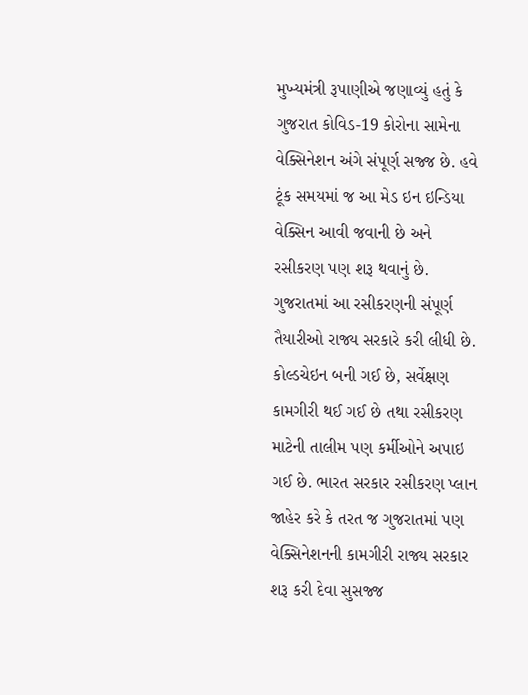મુખ્યમંત્રી રૂપાણીએ જણાવ્યું હતું કે ગુજરાત કોવિડ-19 કોરોના સામેના વેક્સિનેશન અંગે સંપૂર્ણ સજ્જ છે. હવે ટૂંક સમયમાં જ આ મેડ ઇન ઇન્ડિયા વેક્સિન આવી જવાની છે અને રસીકરણ પણ શરૂ થવાનું છે. ગુજરાતમાં આ રસીકરણની સંપૂર્ણ તૈયારીઓ રાજ્ય સરકારે કરી લીધી છે. કોલ્ડચેઇન બની ગઈ છે, સર્વેક્ષણ કામગીરી થઈ ગઈ છે તથા રસીકરણ માટેની તાલીમ પણ કર્મીઓને અપાઇ ગઈ છે. ભારત સરકાર રસીકરણ પ્લાન જાહેર કરે કે તરત જ ગુજરાતમાં પણ વેક્સિનેશનની કામગીરી રાજ્ય સરકાર શરૂ કરી દેવા સુસજ્જ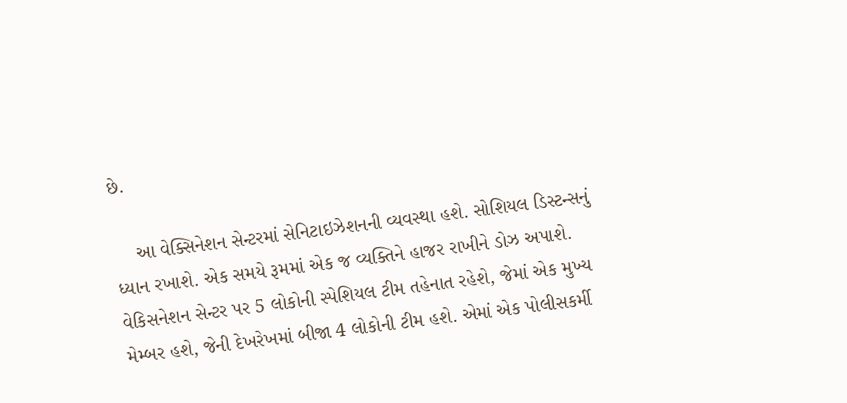છે.

    આ વેક્સિનેશન સેન્ટરમાં સેનિટાઇઝેશનની વ્યવસ્થા હશે. સોશિયલ ડિસ્ટન્સનું ધ્યાન રખાશે. એક સમયે રૂમમાં એક જ વ્યક્તિને હાજર રાખીને ડોઝ અપાશે. વેકિસનેશન સેન્ટર પર 5 લોકોની સ્પેશિયલ ટીમ તહેનાત રહેશે, જેમાં એક મુખ્ય મેમ્બર હશે, જેની દેખરેખમાં બીજા 4 લોકોની ટીમ હશે. એમાં એક પોલીસકર્મી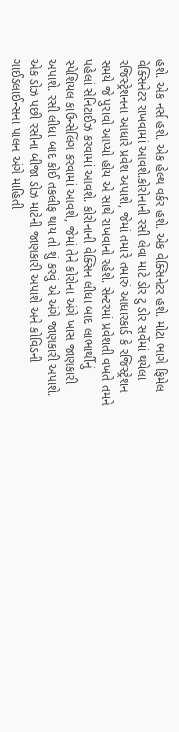હશે. એક નર્સ હશે. એક હેલ્થ વર્કર હશે. એક વેક્સિનેટર હશે. મોટા ભાગે ફિમેલ વેક્સિનેટર રાખવામાં આવશે.કોરોનાની રસી લેવા માટે ડોર ટુ ડોર સર્વેમાં થયેલા રજિસ્ટ્રેશનના આધારે પ્રવેશ અપાશે, જેમાં તમારે તમારું આધારકાર્ડ કે રજિસ્ટ્રેશન સમયે જે પુરાવો આપ્યો હોય એ સાથે રાખવાનો રહેશે. સેન્ટરમાં પ્રવેશતી વખતે તમને પહેલાં સેનિટાઈઝ કરવામાં આવશે. કોરોનાની વેક્સિન લીધા બાદ લાભાર્થીનું સ્પેશિયલ કાઉન્સેલિંગ કરવામાં આવશે, જેમાં તેને કોરોના અંગે ખાસ જાણકારી અપાશે. રસી લીધા બાદ કોઈ તકલીફ થાય તો શું કરવું એ અંગે જાણકારી અપાશે. એક ડોઝ પછી રસીના બીજા ડોઝ માટેની જાણકારી અપાશે અને કોવિડની ગાઈડલાઈન્સના પાલન અંગે માહિતી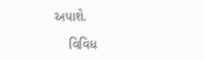અપાશે.

    વિવિધ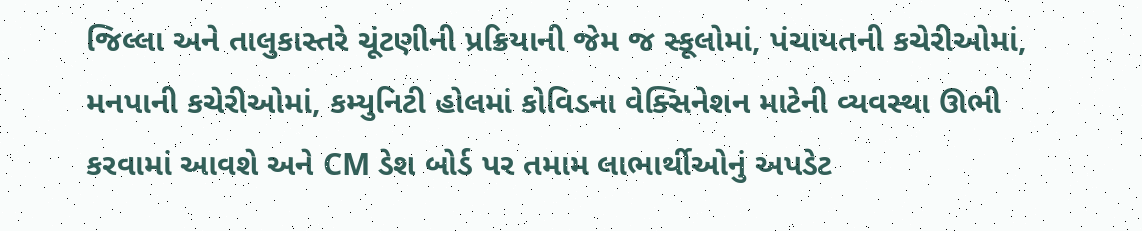જિલ્લા અને તાલુકાસ્તરે ચૂંટણીની પ્રક્રિયાની જેમ જ સ્કૂલોમાં, પંચાયતની કચેરીઓમાં, મનપાની કચેરીઓમાં, કમ્યુનિટી હોલમાં કોવિડના વેક્સિનેશન માટેની વ્યવસ્થા ઊભી કરવામાં આવશે અને CM ડેશ બોર્ડ પર તમામ લાભાર્થીઓનું અપડેટ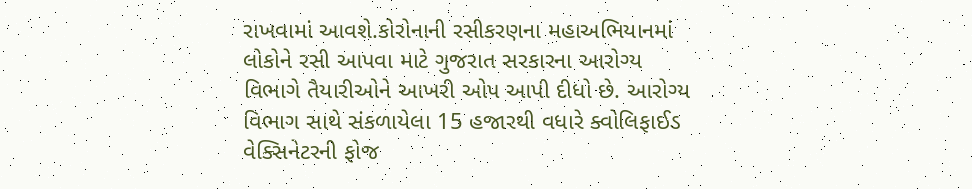રાખવામાં આવશે.કોરોનાની રસીકરણના મહાઅભિયાનમાં લોકોને રસી આપવા માટે ગુજરાત સરકારના આરોગ્ય વિભાગે તૈયારીઓને આખરી ઓપ આપી દીધો છે. આરોગ્ય વિભાગ સાથે સંકળાયેલા 15 હજારથી વધારે ક્વોલિફાઈડ વેક્સિનેટરની ફોજ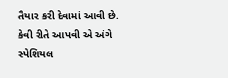તૈયાર કરી દેવામાં આવી છે. કેવી રીતે આપવી એ અંગે સ્પેશિયલ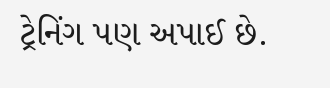ટ્રેનિંગ પણ અપાઈ છે.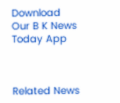Download Our B K News Today App



Related News